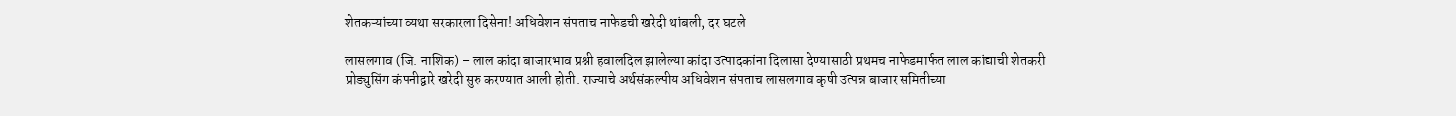शेतकऱ्यांच्या व्यथा सरकारला दिसेना! अधिवेशन संपताच नाफेडची खरेदी थांबली, दर घटले

लासलगाव (जि. नाशिक) – लाल कांदा बाजारभाव प्रश्नी हवालदिल झालेल्या कांदा उत्पादकांना दिलासा देण्यासाठी प्रथमच नाफेडमार्फत लाल कांद्याची शेतकरी प्रोड्युसिंग कंपनीद्वारे खरेदी सुरु करण्यात आली होती. राज्याचे अर्थसंकल्पीय अधिवेशन संपताच लासलगाव कृषी उत्पन्न बाजार समितीच्या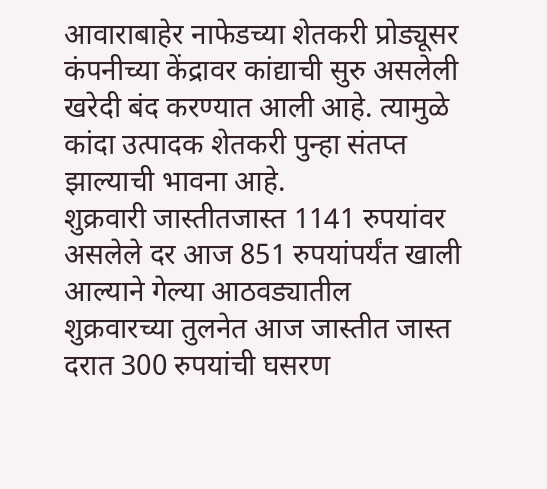आवाराबाहेर नाफेडच्या शेतकरी प्रोड्यूसर कंपनीच्या केंद्रावर कांद्याची सुरु असलेली खरेदी बंद करण्यात आली आहे. त्यामुळे कांदा उत्पादक शेतकरी पुन्हा संतप्त झाल्याची भावना आहे.
शुक्रवारी जास्तीतजास्त 1141 रुपयांवर असलेले दर आज 851 रुपयांपर्यंत खाली आल्याने गेल्या आठवड्यातील शुक्रवारच्या तुलनेत आज जास्तीत जास्त दरात 300 रुपयांची घसरण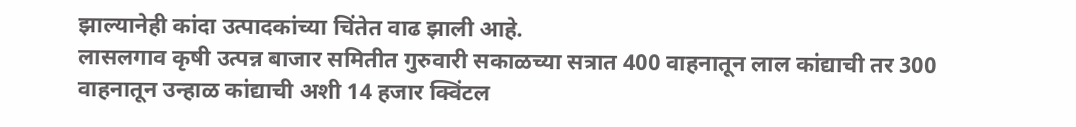झाल्यानेही कांदा उत्पादकांच्या चिंतेत वाढ झाली आहे.
लासलगाव कृषी उत्पन्न बाजार समितीत गुरुवारी सकाळच्या सत्रात 400 वाहनातून लाल कांद्याची तर 300 वाहनातून उन्हाळ कांद्याची अशी 14 हजार क्विंटल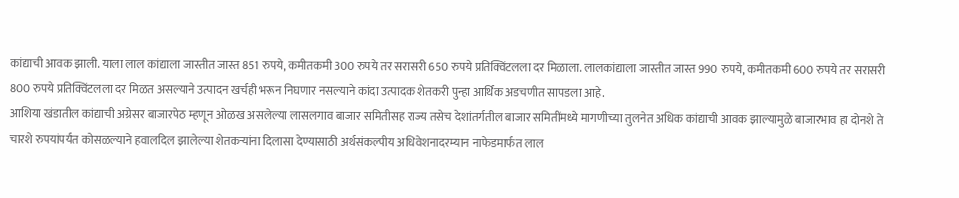कांद्याची आवक झाली. याला लाल कांद्याला जास्तीत जास्त 851 रुपये, कमीतकमी 300 रुपये तर सरासरी 650 रुपये प्रतिक्विंटलला दर मिळाला. लालकांद्याला जास्तीत जास्त 990 रुपये, कमीतकमी 600 रुपये तर सरासरी 800 रुपये प्रतिक्विंटलला दर मिळत असल्याने उत्पादन खर्चही भरून निघणार नसल्याने कांदा उत्पादक शेतकरी पुन्हा आर्थिक अडचणीत सापडला आहे.
आशिया खंडातील कांद्याची अग्रेसर बाजारपेठ म्हणून ओळख असलेल्या लासलगाव बाजार समितीसह राज्य तसेच देशांतर्गतील बाजार समितींमध्ये मागणीच्या तुलनेत अधिक कांद्याची आवक झाल्यामुळे बाजारभाव हा दोनशे ते चारशे रुपयांपर्यंत कोसळल्याने हवालदिल झालेल्या शेतकऱ्यांना दिलासा देण्यासाठी अर्थसंकल्पीय अधिवेशनादरम्यान नाफेडमार्फत लाल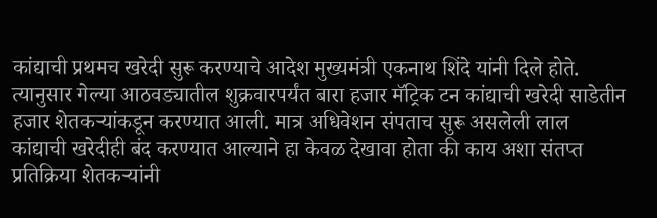कांद्याची प्रथमच खरेदी सुरू करण्याचे आदेश मुख्यमंत्री एकनाथ शिंदे यांनी दिले होते.
त्यानुसार गेल्या आठवड्यातील शुक्रवारपर्यंत बारा हजार मॅट्रिक टन कांद्याची खरेदी साडेतीन हजार शेतकऱ्यांकडून करण्यात आली. मात्र अधिवेशन संपताच सुरू असलेली लाल कांद्याची खरेदीही बंद करण्यात आल्याने हा केवळ देखावा होता की काय अशा संतप्त प्रतिक्रिया शेतकऱ्यांनी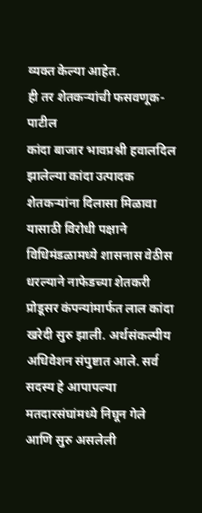व्यक्त केल्या आहेत.
ही तर शेतकऱ्यांची फसवणूक-पाटील
कांदा बाजार भावप्रश्नी हवालदिल झालेल्या कांदा उत्पादक शेतकऱ्यांना दिलासा मिळावा यासाठी विरोधी पक्षाने विधिमंडळामध्ये शासनास वेठीस धरल्याने नाफेडच्या शेतकरी प्रोडूसर कंपन्यांमार्फत लाल कांदा खरेदी सुरु झाली. अर्थसंकल्पीय अधिवेशन संपुष्टात आले. सर्व सदस्य हे आपापल्या मतदारसंघांमध्ये निघून गेले आणि सुरु असलेली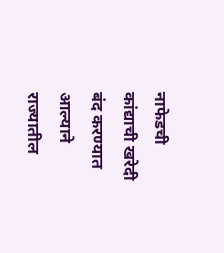नाफेडची कांद्याची खरेदी बंद करण्यात आल्याने राज्यातील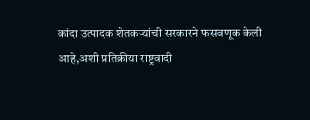कांदा उत्पादक शेतकऱ्यांची सरकारने फसवणूक केली आहे,अशी प्रतिक्रीया राष्ट्रवादी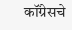कॉंग्रेसचे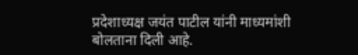प्रदेशाध्यक्ष जयंत पाटील यांनी माध्यमांशी बोलताना दिली आहे.